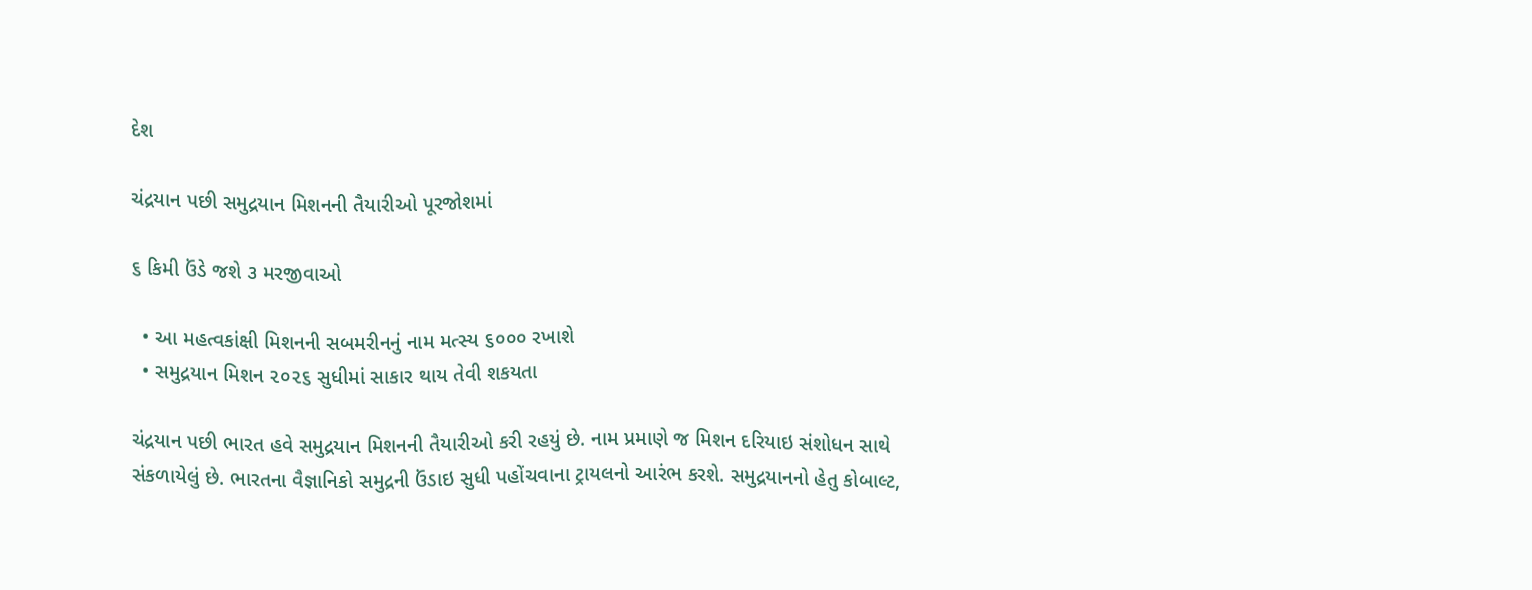દેશ

ચંદ્રયાન પછી સમુદ્રયાન મિશનની તૈયારીઓ પૂરજોશમાં

૬ કિમી ઉંડે જશે ૩ મરજીવાઓ

  • આ મહત્વકાંક્ષી મિશનની સબમરીનનું નામ મત્સ્ય ૬૦૦૦ રખાશે
  • સમુદ્રયાન મિશન ૨૦૨૬ સુધીમાં સાકાર થાય તેવી શકયતા

ચંદ્રયાન પછી ભારત હવે સમુદ્રયાન મિશનની તૈયારીઓ કરી રહયું છે. નામ પ્રમાણે જ મિશન દરિયાઇ સંશોધન સાથે સંકળાયેલું છે. ભારતના વૈજ્ઞાનિકો સમુદ્રની ઉંડાઇ સુધી પહોંચવાના ટ્રાયલનો આરંભ કરશે. સમુદ્રયાનનો હેતુ કોબાલ્ટ,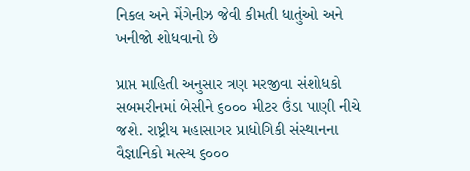નિકલ અને મેંગેનીઝ જેવી કીમતી ધાતુંઓ અને ખનીજો શોધવાનો છે

પ્રાપ્ત માહિતી અનુસાર ત્રણ મરજીવા સંશોધકો સબમરીનમાં બેસીને ૬૦૦૦ મીટર ઉંડા પાણી નીચે જશે. રાષ્ટ્રીય મહાસાગર પ્રાધોગિકી સંસ્થાનના વૈજ્ઞાનિકો મત્સ્ય ૬૦૦૦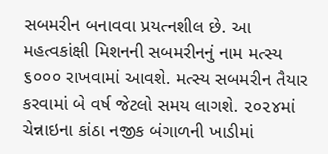સબમરીન બનાવવા પ્રયત્નશીલ છે. આ મહત્વકાંક્ષી મિશનની સબમરીનનું નામ મત્સ્ય ૬૦૦૦ રાખવામાં આવશે. મત્સ્ય સબમરીન તૈયાર કરવામાં બે વર્ષ જેટલો સમય લાગશે. ૨૦૨૪માં ચેન્નાઇના કાંઠા નજીક બંગાળની ખાડીમાં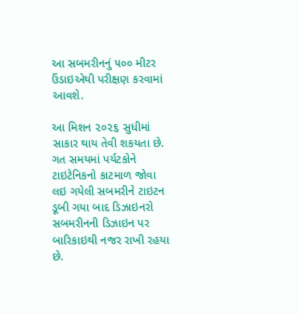આ સબમરીનનું ૫૦૦ મીટર ઉંડાઇએથી પરીક્ષણ કરવામાં આવશે.

આ મિશન ૨૦૨૬ સુધીમાં સાકાર થાય તેવી શકયતા છે. ગત સમયમાં પર્યટકોને ટાઇટેનિકનો કાટમાળ જોવા લઇ ગયેલી સબમરીને ટાઇટન ડૂબી ગયા બાદ ડિઝાઇનરો સબમરીનની ડિઝાઇન પર બારિકાઇથી નજર રાખી રહયા છે.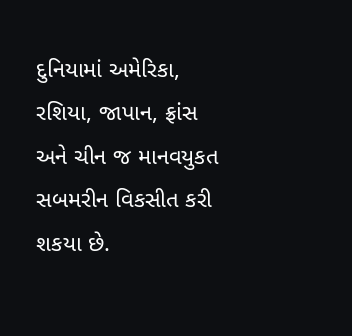દુનિયામાં અમેરિકા, રશિયા, જાપાન, ફ્રાંસ અને ચીન જ માનવયુકત સબમરીન વિકસીત કરી શકયા છે.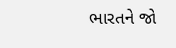ભારતને જો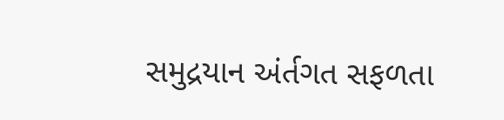સમુદ્રયાન અંર્તગત સફળતા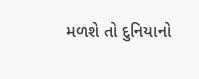મળશે તો દુનિયાનો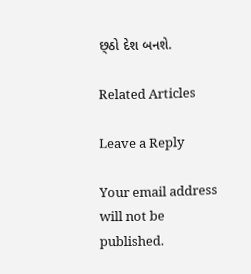છ્ઠો દેશ બનશે.

Related Articles

Leave a Reply

Your email address will not be published.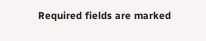Required fields are marked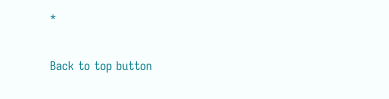*

Back to top button